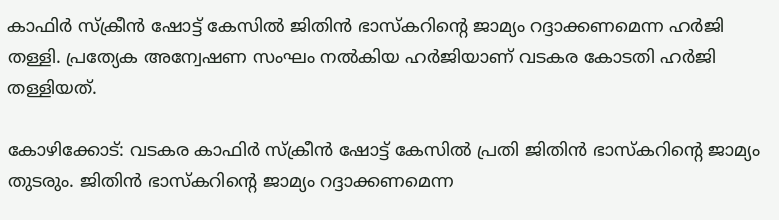കാഫിർ സ്ക്രീൻ ഷോട്ട് കേസില്‍ ജിതിൻ ഭാസ്കറിന്റെ ജാമ്യം റദ്ദാക്കണമെന്ന ഹർജി തള്ളി. പ്രത്യേക അന്വേഷണ സംഘം നൽകിയ ഹർജിയാണ് വടകര കോടതി ഹർജി തള്ളിയത്.

കോഴിക്കോട്: വടകര കാഫിര്‍ സ്ക്രീന്‍ ഷോട്ട് കേസില്‍ പ്രതി ജിതിൻ ഭാസ്കറിന്റെ ജാമ്യം തുടരും. ജിതിന്‍ ഭാസ്കറിന്റെ ജാമ്യം റദ്ദാക്കണമെന്ന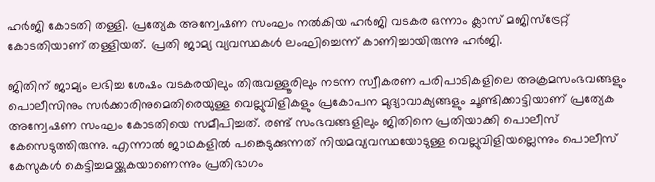ഹര്‍ജി കോടതി തള്ളി. പ്രത്യേക അന്വേഷണ സംഘം നൽകിയ ഹർജി വടകര ഒന്നാം ക്ലാസ് മജിസ്ട്രേറ്റ് കോടതിയാണ് തള്ളിയത്. പ്രതി ജാമ്യ വ്യവസ്ഥകൾ ലംഘിച്ചെന്ന് കാണിച്ചായിരുന്നു ഹർജി.

ജിതിന് ജാമ്യം ലഭിച്ച ശേഷം വടകരയിലും തിരുവള്ളൂരിലും നടന്ന സ്വീകരണ പരിപാടികളിലെ അക്രമസംഭവങ്ങളും പൊലീസിനും സര്‍ക്കാരിനുമെതിരെയുള്ള വെല്ലുവിളികളും പ്രകോപന മുദ്യാവാക്യങ്ങളും ചൂണ്ടിക്കാട്ടിയാണ് പ്രത്യേക അന്വേഷണ സംഘം കോടതിയെ സമീപിച്ചത്. രണ്ട് സംഭവങ്ങളിലും ജിതിനെ പ്രതിയാക്കി പൊലീസ് കേസെടുത്തിരുന്നു. എന്നാല്‍ ജാഥകളില്‍ പങ്കെടുക്കുന്നത് നിയമവ്യവസ്ഥയോടുള്ള വെല്ലുവിളിയല്ലെന്നും പൊലീസ് കേസുകള്‍ കെട്ടിച്ചമയ്ക്കുകയാണെന്നും പ്രതിഭാഗം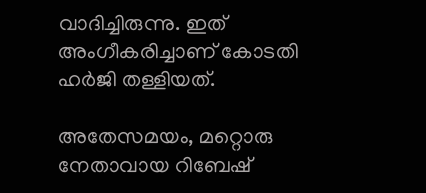വാദിച്ചിരുന്നു. ഇത് അംഗീകരിച്ചാണ് കോടതി ഹർജി തള്ളിയത്.

അതേസമയം, മറ്റൊരു നേതാവായ റിബേഷ്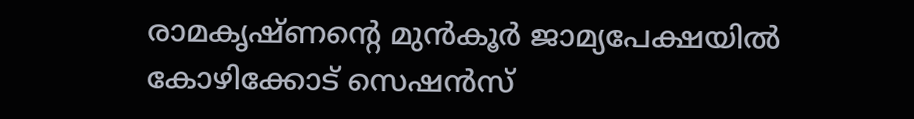രാമകൃഷ്ണന്റെ മുന്‍കൂര്‍ ജാമ്യപേക്ഷയില്‍ കോഴിക്കോട് സെഷന്‍സ്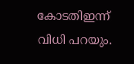കോടതിഇന്ന് വിധി പറയും.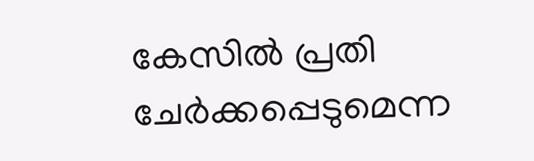കേസില്‍ പ്രതി ചേര്‍ക്കപ്പെടുമെന്ന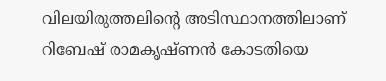വിലയിരുത്തലിന്റെ അടിസ്ഥാനത്തിലാണ് റിബേഷ് രാമകൃഷ്ണന്‍ കോടതിയെ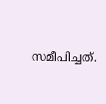സമീപിച്ചത്.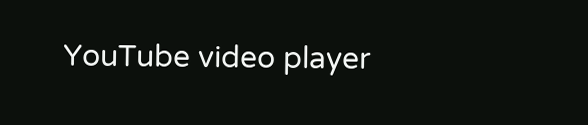YouTube video player